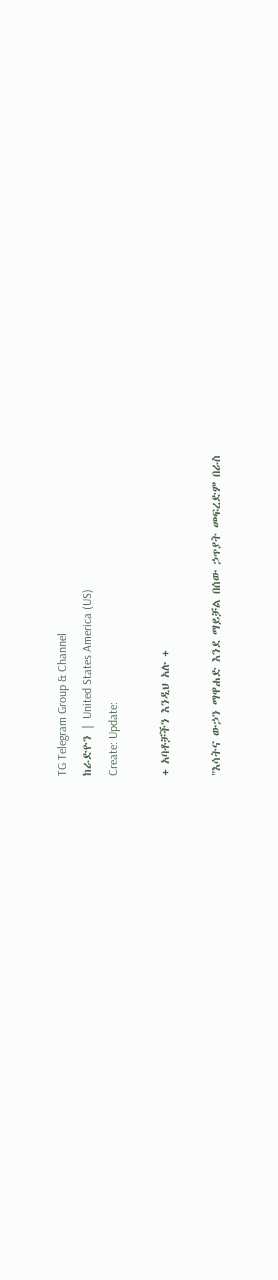TG Telegram Group & Channel
ከራድዮን | United States America (US)
Create: Update:

+ አባቶቻችን እንዲህ አሉ +

"እሳትና ውኃን ማዋሐድ እንደ ማይቻል በሰው ኃጥያት መፍረድም በራስ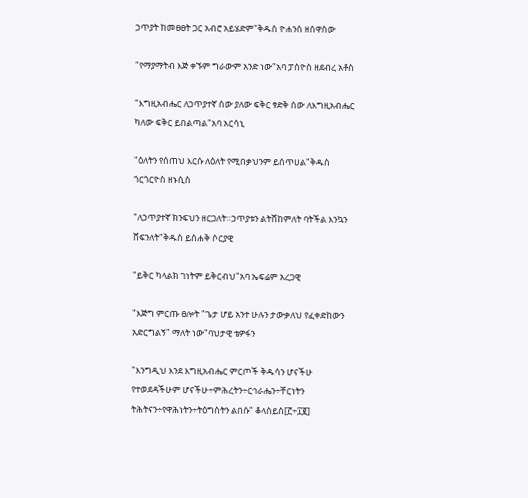ኃጥያት ከመፀፀት ጋር አብሮ አይሄድም"ቅዱስ ዮሐንስ ዘሰዋስው

"የማያማትብ እጅ ቀኙም ግራውም አንድ ነው"አባ ፓስዮስ ዘደብረ አቶስ

"እግዚአብሔር ለኃጥያተኛ ሰው ያለው ፍቅር ፃድቅ ሰው ለእግዚአብሔር ካለው ፍቅር ይበልጣል"አባ አርሳኒ

"ዕለትን የሰጠህ እርሱ ለዕለት የሚበቃህንም ይሰጥሀል"ቅዱስ ጎርጎርዮስ ዘኑሲስ

"ለኃጥያተኛ ክንፍህን ዘርጋለት።ኃጥያቱን ልትሸከምለት ባትችል እንኳን ሸፍንለት"ቅዱስ ይስሐቅ ሶርያዊ

"ይቅር ካላልክ ገነትም ይቅርብህ"አባ ኤፍሬም አረጋዊ

"እጅግ ምርጡ ፀሎት "ጌታ ሆይ አንተ ሁሉን ታውቃለህ የፈቀድከውን አድርግልኝ" ማለት ነው"ባህታዊ ቴዎፋን

"እንግዲህ እንደ እግዚአብሔር ምርጦች ቅዱሳን ሆናችሁ የተወደዳችሁም ሆናችሁ÷ምሕረትን÷ርኅራሔን÷ቸርነትን
ትሕትናን÷የዋሕነትን÷ትዕግስትን ልበሱ" ቆላስይስ[፫÷፲፪]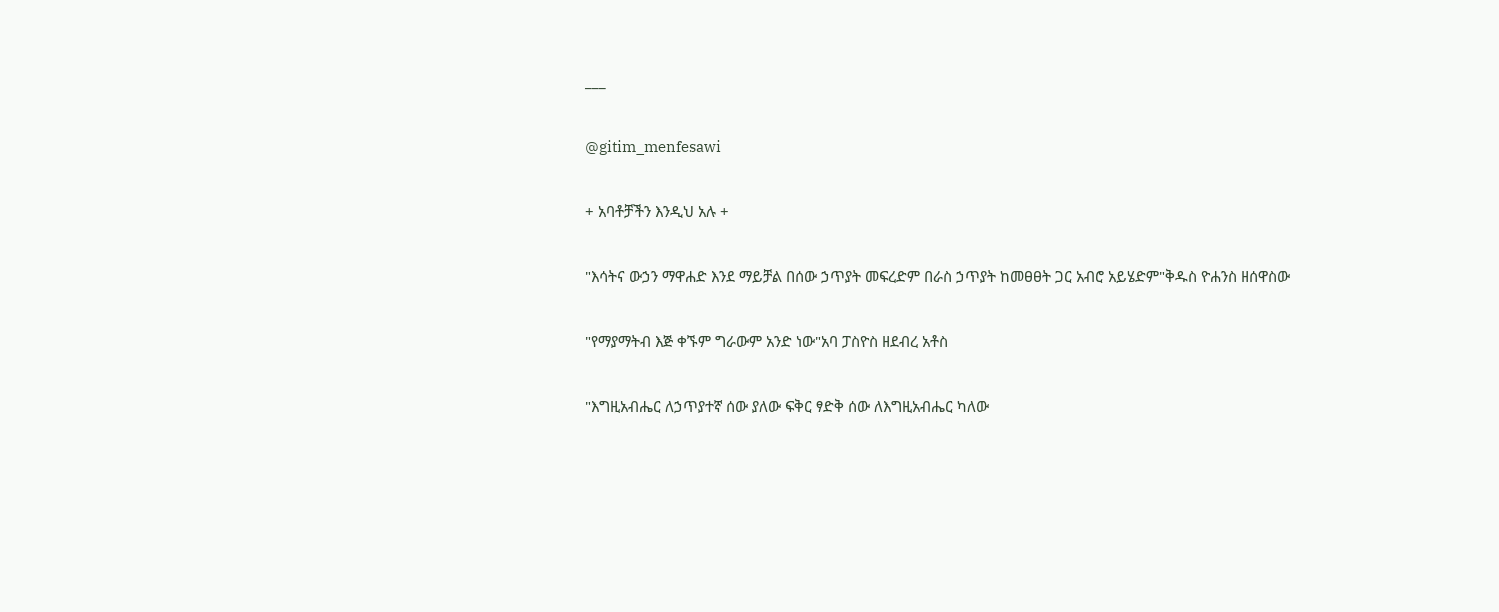___

@gitim_menfesawi

+ አባቶቻችን እንዲህ አሉ +

"እሳትና ውኃን ማዋሐድ እንደ ማይቻል በሰው ኃጥያት መፍረድም በራስ ኃጥያት ከመፀፀት ጋር አብሮ አይሄድም"ቅዱስ ዮሐንስ ዘሰዋስው

"የማያማትብ እጅ ቀኙም ግራውም አንድ ነው"አባ ፓስዮስ ዘደብረ አቶስ

"እግዚአብሔር ለኃጥያተኛ ሰው ያለው ፍቅር ፃድቅ ሰው ለእግዚአብሔር ካለው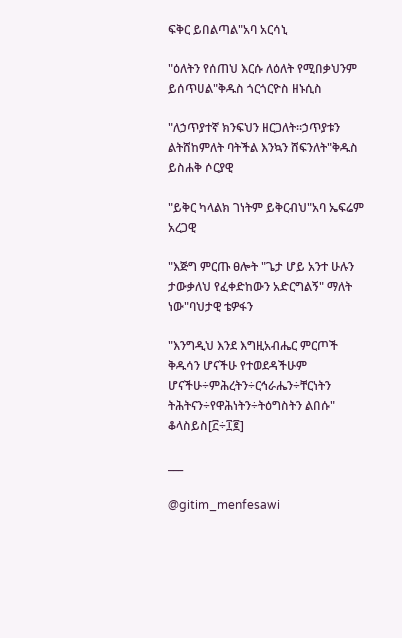ፍቅር ይበልጣል"አባ አርሳኒ

"ዕለትን የሰጠህ እርሱ ለዕለት የሚበቃህንም ይሰጥሀል"ቅዱስ ጎርጎርዮስ ዘኑሲስ

"ለኃጥያተኛ ክንፍህን ዘርጋለት።ኃጥያቱን ልትሸከምለት ባትችል እንኳን ሸፍንለት"ቅዱስ ይስሐቅ ሶርያዊ

"ይቅር ካላልክ ገነትም ይቅርብህ"አባ ኤፍሬም አረጋዊ

"እጅግ ምርጡ ፀሎት "ጌታ ሆይ አንተ ሁሉን ታውቃለህ የፈቀድከውን አድርግልኝ" ማለት ነው"ባህታዊ ቴዎፋን

"እንግዲህ እንደ እግዚአብሔር ምርጦች ቅዱሳን ሆናችሁ የተወደዳችሁም ሆናችሁ÷ምሕረትን÷ርኅራሔን÷ቸርነትን
ትሕትናን÷የዋሕነትን÷ትዕግስትን ልበሱ" ቆላስይስ[፫÷፲፪]

___

@gitim_menfesawi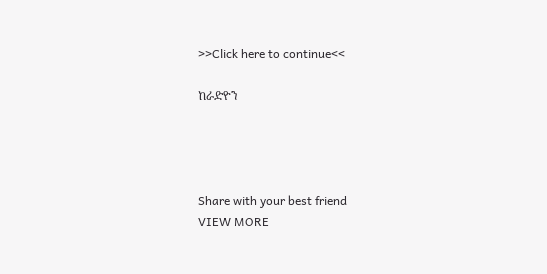>>Click here to continue<<

ከራድዮን




Share with your best friend
VIEW MORE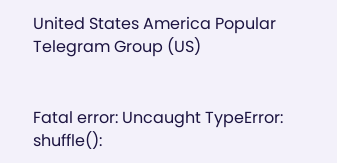United States America Popular Telegram Group (US)


Fatal error: Uncaught TypeError: shuffle():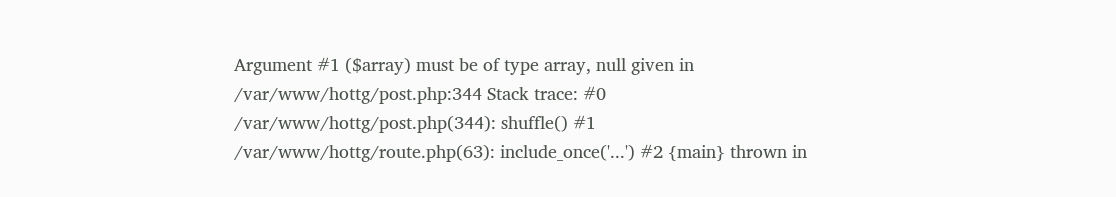Argument #1 ($array) must be of type array, null given in /var/www/hottg/post.php:344 Stack trace: #0 /var/www/hottg/post.php(344): shuffle() #1 /var/www/hottg/route.php(63): include_once('...') #2 {main} thrown in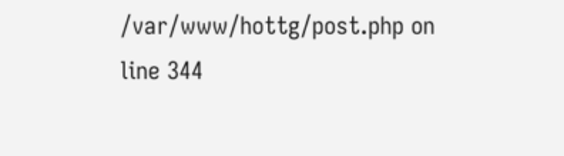/var/www/hottg/post.php on line 344